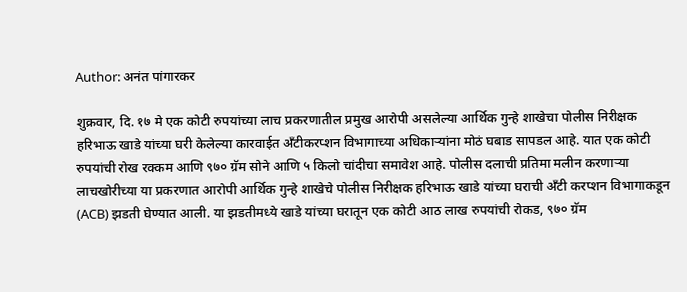Author: अनंत पांगारकर

शुक्रवार, दि. १७ मे एक कोटी रुपयांच्या लाच प्रकरणातील प्रमुख आरोपी असलेल्या आर्थिक गुन्हे शाखेचा पोलीस निरीक्षक हरिभाऊ खाडे यांच्या घरी केलेल्या कारवाईत अँटीकरप्शन विभागाच्या अधिकाऱ्यांना मोठं घबाड सापडल आहे. यात एक कोटी रुपयांची रोख रक्कम आणि ९७० ग्रॅम सोने आणि ५ किलो चांदीचा समावेश आहे. पोलीस दलाची प्रतिमा मलीन करणाऱ्या लाचखोरीच्या या प्रकरणात आरोपी आर्थिक गुन्हे शाखेचे पोलीस निरीक्षक हरिभाऊ खाडे यांच्या घराची अँटी करप्शन विभागाकडून (ACB) झडती घेण्यात आली. या झडतीमध्ये खाडे यांच्या घरातून एक कोटी आठ लाख रुपयांची रोकड, ९७० ग्रॅम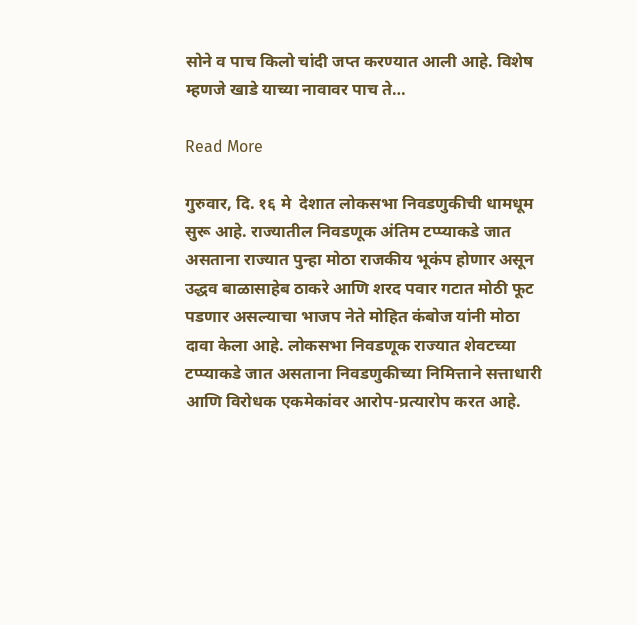सोने व पाच किलो चांदी जप्त करण्यात आली आहे. विशेष म्हणजे खाडे याच्या नावावर पाच ते…

Read More

गुरुवार, दि. १६ मे  देशात लोकसभा निवडणुकीची धामधूम सुरू आहे. राज्यातील निवडणूक अंतिम टप्प्याकडे जात असताना राज्यात पुन्हा मोठा राजकीय भूकंप होणार असून उद्धव बाळासाहेब ठाकरे आणि शरद पवार गटात मोठी फूट पडणार असल्याचा भाजप नेते मोहित कंबोज यांनी मोठा दावा केला आहे. लोकसभा निवडणूक राज्यात शेवटच्या टप्प्याकडे जात असताना निवडणुकीच्या निमित्ताने सत्ताधारी आणि विरोधक एकमेकांवर आरोप-प्रत्यारोप करत आहे.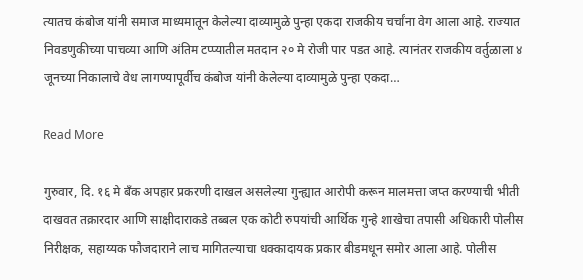त्यातच कंबोज यांनी समाज माध्यमातून केलेल्या दाव्यामुळे पुन्हा एकदा राजकीय चर्चांना वेग आला आहे. राज्यात निवडणुकीच्या पाचव्या आणि अंतिम टप्प्यातील मतदान २० मे रोजी पार पडत आहे. त्यानंतर राजकीय वर्तुळाला ४ जूनच्या निकालाचे वेध लागण्यापूर्वीच कंबोज यांनी केलेल्या दाव्यामुळे पुन्हा एकदा…

Read More

गुरुवार, दि. १६ मे बँक अपहार प्रकरणी दाखल असलेल्या गुन्ह्यात आरोपी करून मालमत्ता जप्त करण्याची भीती दाखवत तक्रारदार आणि साक्षीदाराकडे तब्बल एक कोटी रुपयांची आर्थिक गुन्हे शाखेचा तपासी अधिकारी पोलीस निरीक्षक, सहाय्यक फौजदाराने लाच मागितल्याचा धक्कादायक प्रकार बीडमधून समोर आला आहे. पोलीस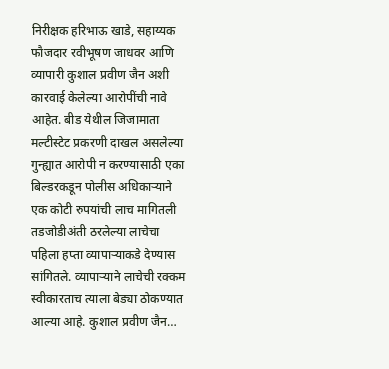निरीक्षक हरिभाऊ खाडे, सहाय्यक फौजदार रवीभूषण जाधवर आणि व्यापारी कुशाल प्रवीण जैन अशी कारवाई केलेल्या आरोपींची नावे आहेत. बीड येथील जिजामाता मल्टीस्टेट प्रकरणी दाखल असलेल्या गुन्ह्यात आरोपी न करण्यासाठी एका बिल्डरकडून पोलीस अधिकाऱ्याने एक कोटी रुपयांची लाच मागितली तडजोडीअंती ठरलेल्या लाचेचा पहिला हप्ता व्यापाऱ्याकडे देण्यास सांगितले. व्यापाऱ्याने लाचेची रक्कम स्वीकारताच त्याला बेड्या ठोकण्यात आल्या आहे. कुशाल प्रवीण जैन…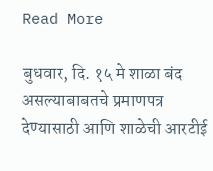Read More

बुधवार, दि. १५ मे शाळा बंद असल्याबाबतचे प्रमाणपत्र देण्यासाठी आणि शाळेची आरटीई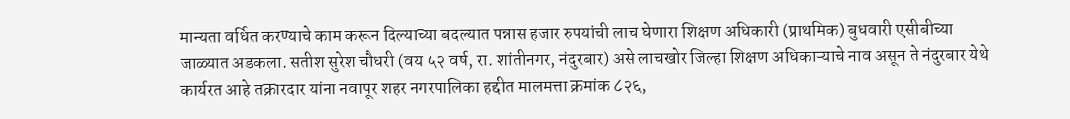मान्यता वर्धित करण्याचे काम करून दिल्याच्या बदल्यात पन्नास हजार रुपयांची लाच घेणारा शिक्षण अधिकारी (प्राथमिक) बुधवारी एसीबीच्या जाळ्यात अडकला. सतीश सुरेश चौधरी (वय ५२ वर्ष, रा. शांतीनगर, नंदुरबार) असे लाचखोर जिल्हा शिक्षण अधिकाऱ्याचे नाव असून ते नंदुरबार येथे कार्यरत आहे तक्रारदार यांना नवापूर शहर नगरपालिका हद्दीत मालमत्ता क्रमांक ८२६,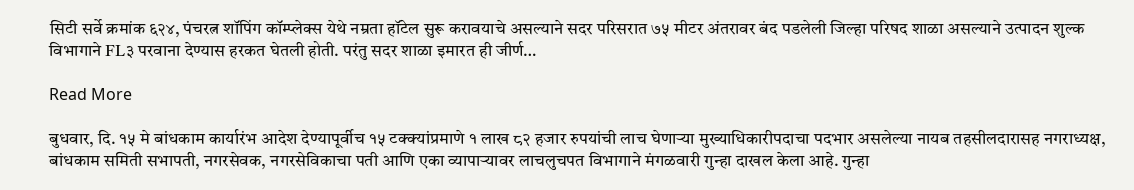सिटी सर्वे क्रमांक ६२४, पंचरत्न शॉपिंग कॉम्प्लेक्स येथे नम्रता हॉटेल सुरू करावयाचे असल्याने सदर परिसरात ७५ मीटर अंतरावर बंद पडलेली जिल्हा परिषद शाळा असल्याने उत्पादन शुल्क विभागाने FL३ परवाना देण्यास हरकत घेतली होती. परंतु सदर शाळा इमारत ही जीर्ण…

Read More

बुधवार, दि. १५ मे बांधकाम कार्यारंभ आदेश देण्यापूर्वीच १५ टक्क्यांप्रमाणे १ लाख ८२ हजार रुपयांची लाच घेणाऱ्या मुख्याधिकारीपदाचा पदभार असलेल्या नायब तहसीलदारासह नगराध्यक्ष, बांधकाम समिती सभापती, नगरसेवक, नगरसेविकाचा पती आणि एका व्यापाऱ्यावर लाचलुचपत विभागाने मंगळवारी गुन्हा दाखल केला आहे. गुन्हा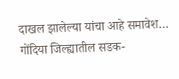दाखल झालेल्या यांचा आहे समावेश… गोंदिया जिल्ह्यातील सडक-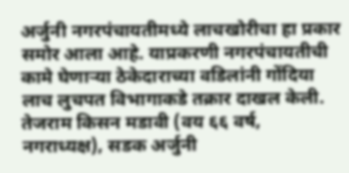अर्जुनी नगरपंचायतीमध्ये लाचखोरीचा हा प्रकार समोर आला आहे. याप्रकरणी नगरपंचायतीची कामे घेणाऱ्या ठेकेदाराच्या वडिलांनी गोंदिया लाच लुचपत विभागाकडे तक्रार दाखल केली. तेजराम किसन मडावी (वय ६६ वर्ष, नगराध्यक्ष), सडक अर्जुनी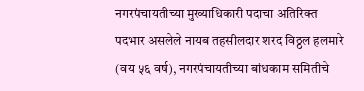नगरपंचायतीच्या मुख्याधिकारी पदाचा अतिरिक्त पदभार असलेले नायब तहसीलदार शरद विठ्ठल हलमारे (वय ५६ वर्ष), नगरपंचायतीच्या बांधकाम समितीचे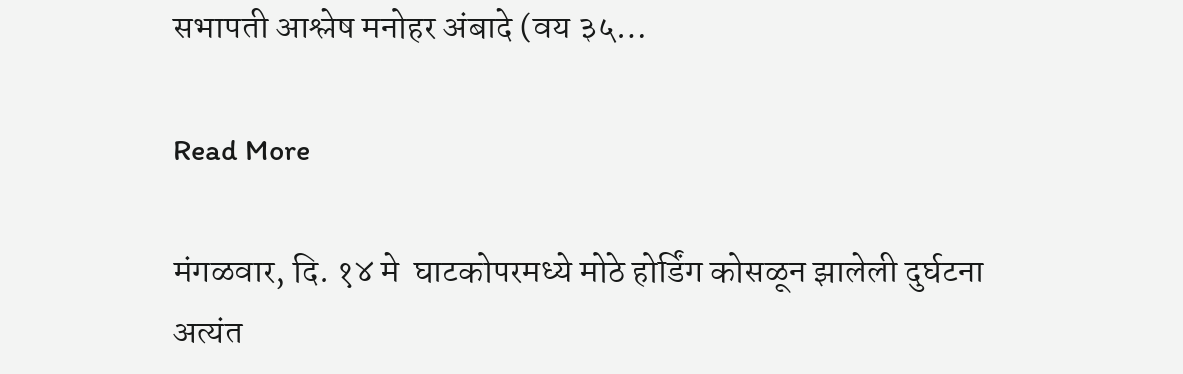सभापती आश्लेष मनोहर अंबादे (वय ३५…

Read More

मंगळवार, दि. १४ मे  घाटकोपरमध्ये मोठे होर्डिंग कोसळून झालेली दुर्घटना अत्यंत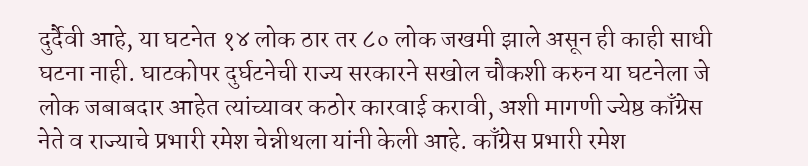दुर्दैवी आहे, या घटनेत १४ लोक ठार तर ८० लोक जखमी झाले असून ही काही साधी घटना नाही. घाटकोपर दुर्घटनेची राज्य सरकारने सखोल चौकशी करुन या घटनेला जे लोक जबाबदार आहेत त्यांच्यावर कठोर कारवाई करावी, अशी मागणी ज्येष्ठ काँग्रेस नेते व राज्याचे प्रभारी रमेश चेन्नीथला यांनी केली आहे. काँग्रेस प्रभारी रमेश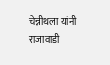चेन्नीथला यांनी राजावाडी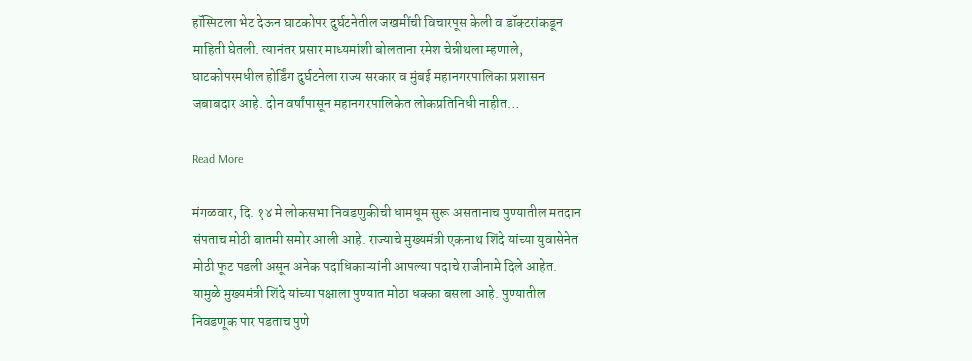हॉस्पिटला भेट देऊन घाटकोपर दुर्घटनेतील जखमींची विचारपूस केली व डॉक्टरांकडून माहिती घेतली. त्यानंतर प्रसार माध्यमांशी बोलताना रमेश चेन्नीथला म्हणाले, घाटकोपरमधील होर्डिंग दुर्घटनेला राज्य सरकार व मुंबई महानगरपालिका प्रशासन जबाबदार आहे. दोन वर्षांपासून महानगरपालिकेत लोकप्रतिनिधी नाहीत…

Read More

मंगळवार, दि. १४ मे लोकसभा निवडणुकीची धामधूम सुरू असतानाच पुण्यातील मतदान संपताच मोठी बातमी समोर आली आहे. राज्याचे मुख्यमंत्री एकनाथ शिंदे यांच्या युवासेनेत मोठी फूट पडली असून अनेक पदाधिकाऱ्यांनी आपल्या पदाचे राजीनामे दिले आहेत. यामुळे मुख्यमंत्री शिंदे यांच्या पक्षाला पुण्यात मोठा धक्का बसला आहे. पुण्यातील निवडणूक पार पडताच पुणे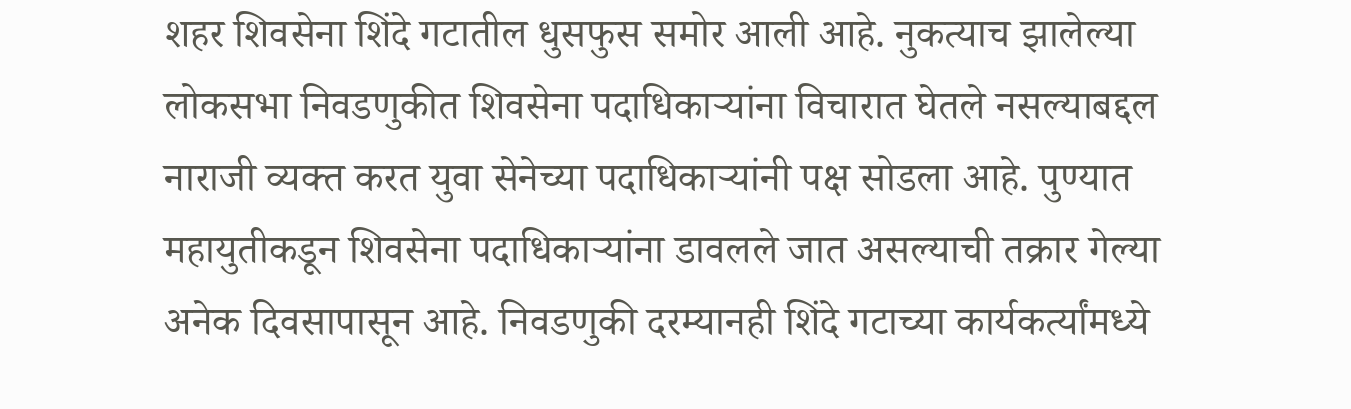शहर शिवसेना शिंदे गटातील धुसफुस समोर आली आहे. नुकत्याच झालेल्या लोकसभा निवडणुकीत शिवसेना पदाधिकाऱ्यांना विचारात घेतले नसल्याबद्दल नाराजी व्यक्त करत युवा सेनेच्या पदाधिकाऱ्यांनी पक्ष सोडला आहे. पुण्यात महायुतीकडून शिवसेना पदाधिकाऱ्यांना डावलले जात असल्याची तक्रार गेल्या अनेक दिवसापासून आहे. निवडणुकी दरम्यानही शिंदे गटाच्या कार्यकर्त्यांमध्ये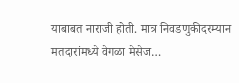याबाबत नाराजी होती. मात्र निवडणुकीदरम्यान मतदारांमध्ये वेगळा मेसेज…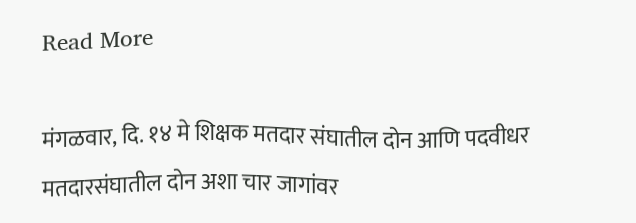Read More

मंगळवार, दि. १४ मे शिक्षक मतदार संघातील दोन आणि पदवीधर मतदारसंघातील दोन अशा चार जागांवर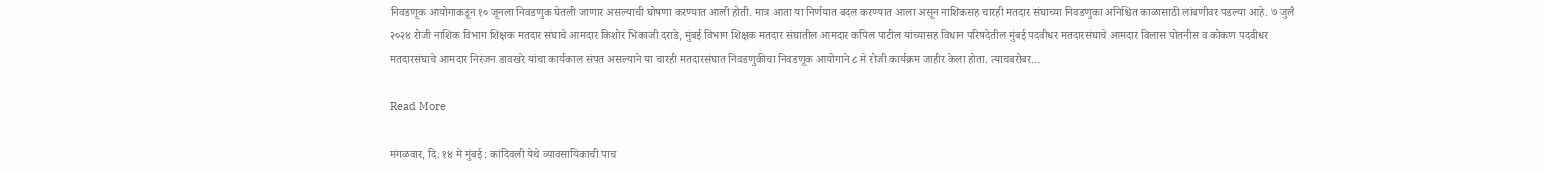निवडणूक आयोगाकडून १० जूनला निवडणुक घेतली जाणार असल्याची घोषणा करण्यात आली होती. मात्र आता या निर्णयात बदल करण्यात आला असून नाशिकसह चारही मतदार संघाच्या निवडणुका अनिश्चित काळासाठी लांबणीवर पडल्या आहे. ७ जुलै २०२४ रोजी नाशिक विभाग शिक्षक मतदार संघाचे आमदार किशोर भिकाजी दराडे, मुंबई विभाग शिक्षक मतदार संघातील आमदार कपिल पाटील यांच्यासह विधान परिषदेतील मुंबई पदवीधर मतदारसंघाचे आमदार विलास पोतनीस व कोकण पदवीधर मतदारसंघाचे आमदार निरंजन डावखरे यांचा कार्यकाल संपत असल्याने या चारही मतदारसंघात निवडणुकीचा निवडणूक आयोगाने ८ मे रोजी कार्यक्रम जाहीर केला होता. त्याचबरोबर…

Read More

मंगळवार, दि. १४ मे मुंबई : कांदिवली येथे व्यावसायिकाची पाच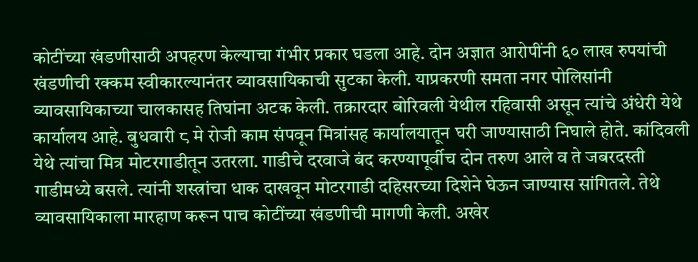कोटींच्या खंडणीसाठी अपहरण केल्याचा गंभीर प्रकार घडला आहे. दोन अज्ञात आरोपींनी ६० लाख रुपयांची खंडणीची रक्कम स्वीकारल्यानंतर व्यावसायिकाची सुटका केली. याप्रकरणी समता नगर पोलिसांनी व्यावसायिकाच्या चालकासह तिघांना अटक केली. तक्रारदार बोरिवली येथील रहिवासी असून त्यांचे अंधेरी येथे कार्यालय आहे. बुधवारी ८ मे रोजी काम संपवून मित्रांसह कार्यालयातून घरी जाण्यासाठी निघाले होते. कांदिवली येथे त्यांचा मित्र मोटरगाडीतून उतरला. गाडीचे दरवाजे बंद करण्यापूर्वीच दोन तरुण आले व ते जबरदस्ती गाडीमध्ये बसले. त्यांनी शस्त्रांचा धाक दाखवून मोटरगाडी दहिसरच्या दिशेने घेऊन जाण्यास सांगितले. तेथे व्यावसायिकाला मारहाण करून पाच कोटींच्या खंडणीची मागणी केली. अखेर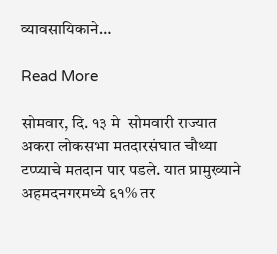व्यावसायिकाने…

Read More

सोमवार, दि. १३ मे  सोमवारी राज्यात अकरा लोकसभा मतदारसंघात चौथ्या टप्प्याचे मतदान पार पडले. यात प्रामुख्याने अहमदनगरमध्ये ६१% तर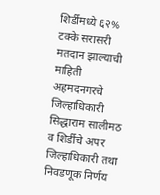शिर्डीमध्ये ६२% टक्के सरासरी मतदान झाल्याची माहिती अहमदनगरचे जिल्हाधिकारी सिद्धाराम सालीमठ व शिर्डीचे अपर जिल्हाधिकारी तथा निवडणूक निर्णय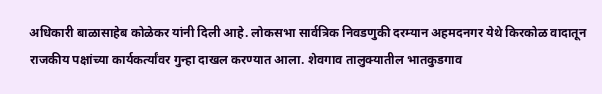अधिकारी बाळासाहेब कोळेकर यांनी दिली आहे. लोकसभा सार्वत्रिक निवडणुकी दरम्यान अहमदनगर येथे किरकोळ वादातून राजकीय पक्षांच्या कार्यकर्त्यांवर गुन्हा दाखल करण्यात आला. शेवगाव तालुक्यातील भातकुडगाव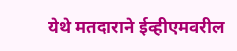येथे मतदाराने ईव्हीएमवरील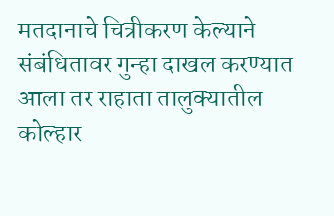मतदानाचे चित्रीकरण केल्याने संबंधितावर गुन्हा दाखल करण्यात आला तर राहाता तालुक्यातील कोल्हार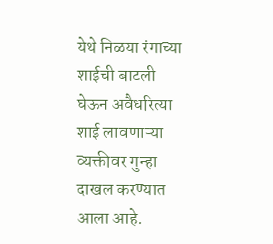येथे निळया रंगाच्या शाईची बाटली घेऊन अवैधरित्या शाई लावणाऱ्या व्यक्तीवर गुन्हा दाखल करण्यात आला आहे.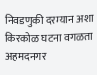निवडणुकी दरम्यान अशा किरकोळ घटना वगळता अहमदनगर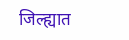जिल्ह्यात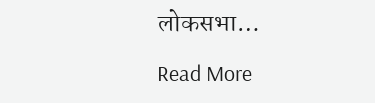लोकसभा…

Read More